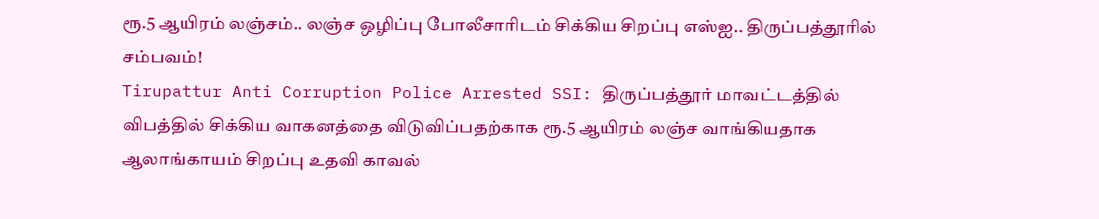ரூ.5 ஆயிரம் லஞ்சம்.. லஞ்ச ஒழிப்பு போலீசாரிடம் சிக்கிய சிறப்பு எஸ்ஐ.. திருப்பத்தூரில் சம்பவம்!
Tirupattur Anti Corruption Police Arrested SSI: திருப்பத்தூர் மாவட்டத்தில் விபத்தில் சிக்கிய வாகனத்தை விடுவிப்பதற்காக ரூ.5 ஆயிரம் லஞ்ச வாங்கியதாக ஆலாங்காயம் சிறப்பு உதவி காவல்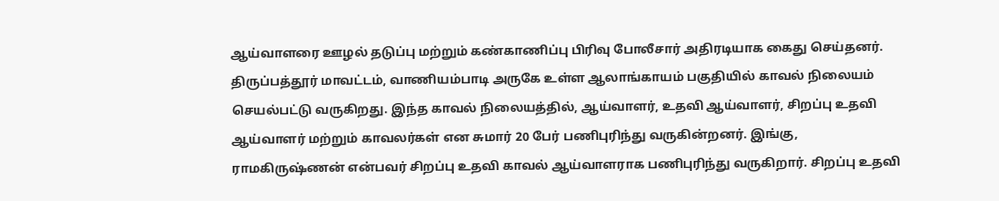ஆய்வாளரை ஊழல் தடுப்பு மற்றும் கண்காணிப்பு பிரிவு போலீசார் அதிரடியாக கைது செய்தனர்.
திருப்பத்தூர் மாவட்டம், வாணியம்பாடி அருகே உள்ள ஆலாங்காயம் பகுதியில் காவல் நிலையம் செயல்பட்டு வருகிறது. இந்த காவல் நிலையத்தில், ஆய்வாளர், உதவி ஆய்வாளர், சிறப்பு உதவி ஆய்வாளர் மற்றும் காவலர்கள் என சுமார் 20 பேர் பணிபுரிந்து வருகின்றனர். இங்கு, ராமகிருஷ்ணன் என்பவர் சிறப்பு உதவி காவல் ஆய்வாளராக பணிபுரிந்து வருகிறார். சிறப்பு உதவி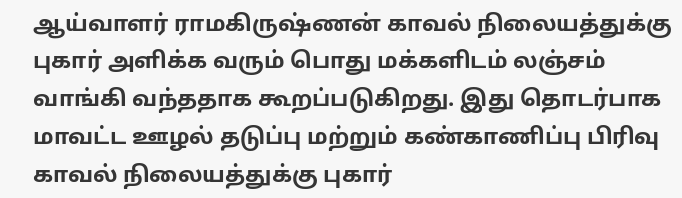ஆய்வாளர் ராமகிருஷ்ணன் காவல் நிலையத்துக்கு புகார் அளிக்க வரும் பொது மக்களிடம் லஞ்சம் வாங்கி வந்ததாக கூறப்படுகிறது. இது தொடர்பாக மாவட்ட ஊழல் தடுப்பு மற்றும் கண்காணிப்பு பிரிவு காவல் நிலையத்துக்கு புகார்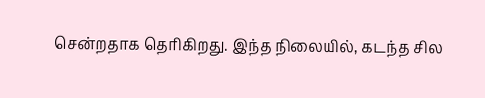சென்றதாக தெரிகிறது. இந்த நிலையில், கடந்த சில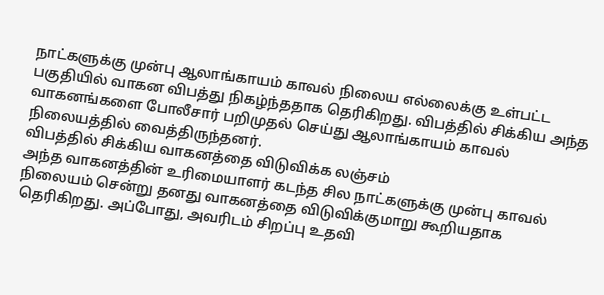நாட்களுக்கு முன்பு ஆலாங்காயம் காவல் நிலைய எல்லைக்கு உள்பட்ட பகுதியில் வாகன விபத்து நிகழ்ந்ததாக தெரிகிறது. விபத்தில் சிக்கிய அந்த வாகனங்களை போலீசார் பறிமுதல் செய்து ஆலாங்காயம் காவல் நிலையத்தில் வைத்திருந்தனர்.
விபத்தில் சிக்கிய வாகனத்தை விடுவிக்க லஞ்சம்
அந்த வாகனத்தின் உரிமையாளர் கடந்த சில நாட்களுக்கு முன்பு காவல் நிலையம் சென்று தனது வாகனத்தை விடுவிக்குமாறு கூறியதாக தெரிகிறது. அப்போது, அவரிடம் சிறப்பு உதவி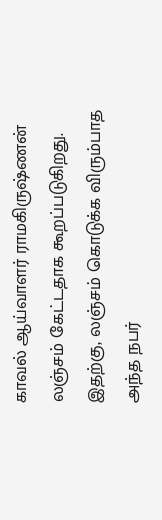காவல் ஆய்வாளர் ராமகிருஷ்ணன் லஞ்சம் கேட்டதாக கூறப்படுகிறது. இதற்கு, லஞ்சம் கொடுக்க விரும்பாத அந்த நபர்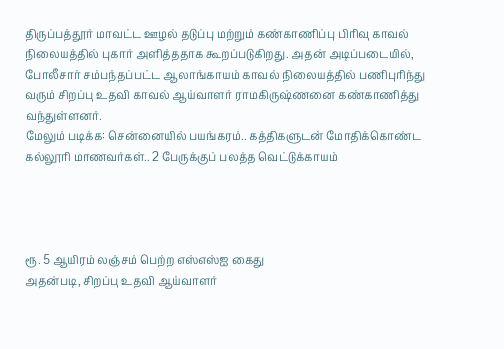திருப்பத்தூர் மாவட்ட ஊழல் தடுப்பு மற்றும் கண்காணிப்பு பிரிவு காவல் நிலையத்தில் புகார் அளித்ததாக கூறப்படுகிறது. அதன் அடிப்படையில், போலீசார் சம்பந்தப்பட்ட ஆலாங்காயம் காவல் நிலையத்தில் பணிபுரிந்து வரும் சிறப்பு உதவி காவல் ஆய்வாளர் ராமகிருஷ்ணனை கண்காணித்து வந்துள்ளனர்.
மேலும் படிக்க: சென்னையில் பயங்கரம்.. கத்திகளுடன் மோதிக்கொண்ட கல்லூரி மாணவர்கள்.. 2 பேருக்குப் பலத்த வெட்டுக்காயம்




ரூ. 5 ஆயிரம் லஞ்சம் பெற்ற எஸ்எஸ்ஐ கைது
அதன்படி, சிறப்பு உதவி ஆய்வாளர்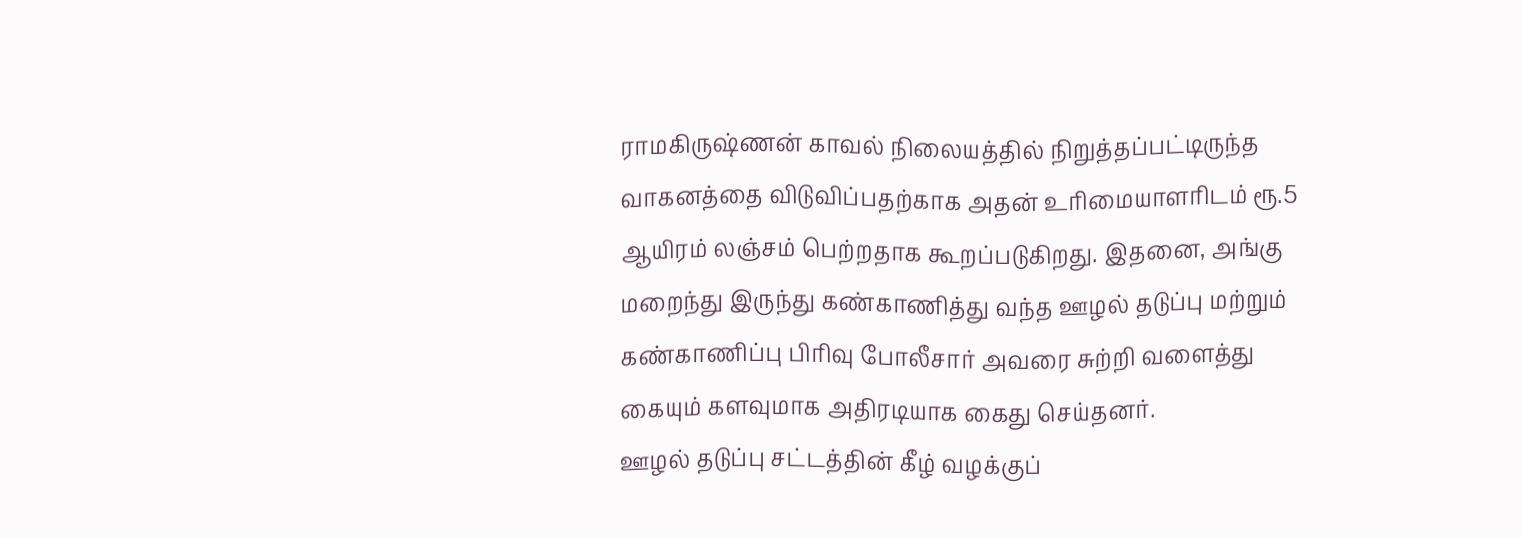ராமகிருஷ்ணன் காவல் நிலையத்தில் நிறுத்தப்பட்டிருந்த வாகனத்தை விடுவிப்பதற்காக அதன் உரிமையாளரிடம் ரூ.5 ஆயிரம் லஞ்சம் பெற்றதாக கூறப்படுகிறது. இதனை, அங்கு மறைந்து இருந்து கண்காணித்து வந்த ஊழல் தடுப்பு மற்றும் கண்காணிப்பு பிரிவு போலீசார் அவரை சுற்றி வளைத்து கையும் களவுமாக அதிரடியாக கைது செய்தனர்.
ஊழல் தடுப்பு சட்டத்தின் கீழ் வழக்குப்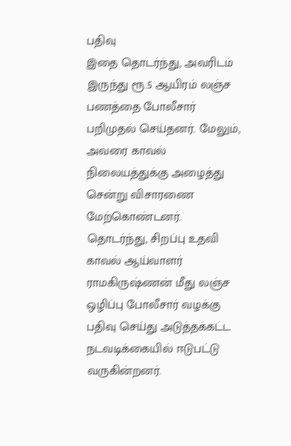பதிவு
இதை தொடர்ந்து, அவரிடம் இருந்து ரூ.5 ஆயிரம் லஞ்ச பணத்தை போலீசார் பறிமுதல் செய்தனர். மேலும், அவரை காவல் நிலையத்துக்கு அழைத்து சென்று விசாரணை மேற்கொண்டனர். தொடர்ந்து, சிறப்பு உதவி காவல் ஆய்வாளர் ராமகிருஷ்ணன் மீது லஞ்ச ஒழிப்பு போலீசார் வழக்கு பதிவு செய்து அடுத்தக்கட்ட நடவடிக்கையில் ஈடுபட்டு வருகின்றனர்.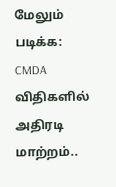மேலும் படிக்க: CMDA விதிகளில் அதிரடி மாற்றம்..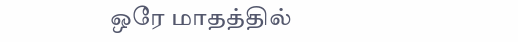ஒரே மாதத்தில்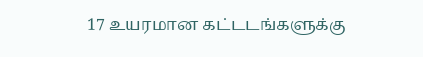17 உயரமான கட்டடங்களுக்கு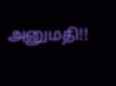அனுமதி!!